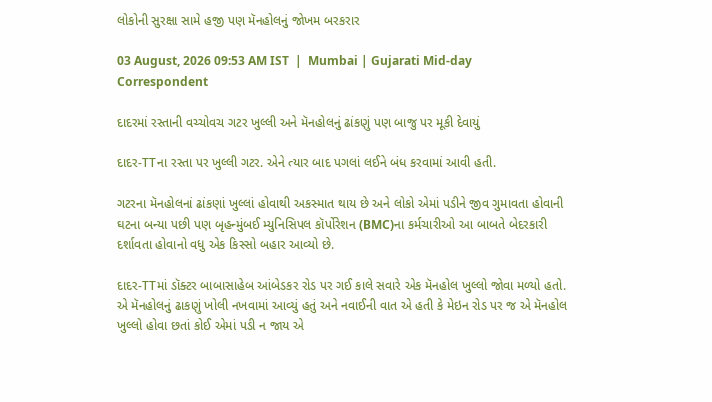લોકોની સુરક્ષા સામે હજી પણ મૅનહોલનું જોખમ બરકરાર

03 August, 2026 09:53 AM IST  |  Mumbai | Gujarati Mid-day Correspondent

દાદરમાં રસ્તાની વચ્ચોવચ ગટર ખુલ્લી અને મૅનહોલનું ઢાંકણું પણ બાજુ પર મૂકી દેવાયું

દાદર-TTના રસ્તા પર ખુલ્લી ગટર. એને ત્યાર બાદ પગલાં લઈને બંધ કરવામાં આવી હતી.

ગટરના મૅનહોલનાં ઢાંકણાં ખુલ્લાં હોવાથી અકસ્માત થાય છે અને લોકો એમાં પડીને જીવ ગુમાવતા હોવાની ઘટના બન્યા પછી પણ બૃહન્મુંબઈ મ્યુનિસિપલ કૉર્પોરેશન (BMC)ના કર્મચારીઓ આ બાબતે બેદરકારી દર્શાવતા હોવાનો વધુ એક કિસ્સો બહાર આવ્યો છે.

દાદર-TTમાં ડૉક્ટર બાબાસાહેબ આંબેડકર રોડ પર ગઈ કાલે સવારે એક મૅનહોલ ખુલ્લો જોવા મળ્યો હતો. એ મૅનહોલનું ઢાકણું ખોલી નખવામાં આવ્યું હતું અને નવાઈની વાત એ હતી કે મેઇન રોડ પર જ એ મૅનહોલ ખુલ્લો હોવા છતાં કોઈ એમાં પડી ન જાય એ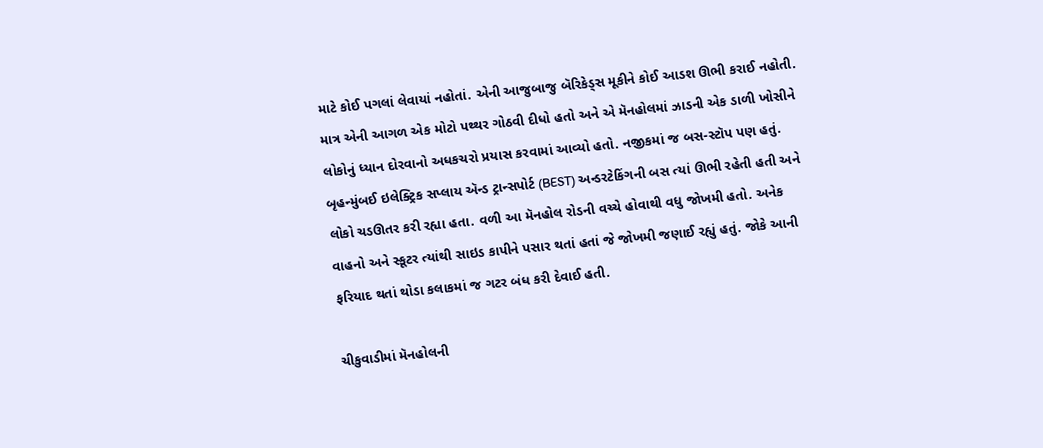માટે કોઈ પગલાં લેવાયાં નહોતાં. એની આજુબાજુ બૅરિકેડ્સ મૂકીને કોઈ આડશ ઊભી કરાઈ નહોતી. માત્ર એની આગળ એક મોટો પથ્થર ગોઠવી દીધો હતો અને એ મૅનહોલમાં ઝાડની એક ડાળી ખોસીને લોકોનું ધ્યાન દોરવાનો અધકચરો પ્રયાસ કરવામાં આવ્યો હતો. નજીકમાં જ બસ-સ્ટૉપ પણ હતું. બૃહન્મુંબઈ ઇલેક્ટ્રિક સપ્લાય ઍન્ડ ટ્રાન્સપોર્ટ (BEST) અન્ડરટેકિંગની બસ ત્યાં ઊભી રહેતી હતી અને લોકો ચડઊતર કરી રહ્યા હતા. વળી આ મૅનહોલ રોડની વચ્ચે હોવાથી વધુ જોખમી હતો. અનેક વાહનો અને સ્કૂટર ત્યાંથી સાઇડ કાપીને પસાર થતાં હતાં જે જોખમી જણાઈ રહ્યું હતું. જોકે આની ફરિયાદ થતાં થોડા કલાકમાં જ ગટર બંધ કરી દેવાઈ હતી.

ચીકુવાડીમાં મૅનહોલની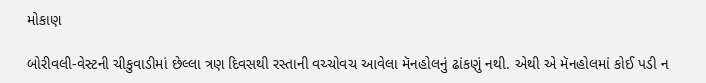મોકાણ

બોરીવલી-વેસ્ટની ચીકુવાડીમાં છેલ્લા ત્રણ દિવસથી રસ્તાની વચ્ચોવચ આવેલા મૅનહોલનું ઢાંકણું નથી. એથી એ મૅનહોલમાં કોઈ પડી ન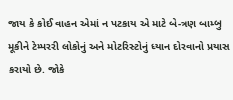જાય કે કોઈ વાહન એમાં ન પટકાય એ માટે બે-ત્રણ બામ્બુ મૂકીને ટેમ્પરરી લોકોનું અને મોટરિસ્ટોનું ધ્યાન દોરવાનો પ્રયાસ કરાયો છે. જોકે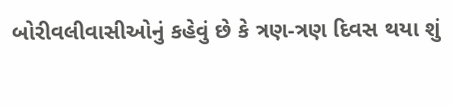બોરીવલીવાસીઓનું કહેવું છે કે ત્રણ-ત્રણ દિવસ થયા શું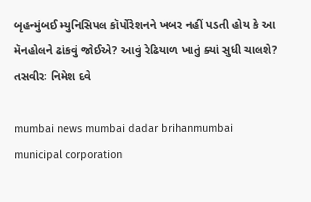બૃહન્મુંબઈ મ્યુનિસિપલ કૉર્પોરેશનને ખબર નહીં પડતી હોય કે આ મૅનહોલને ઢાંકવું જોઈએ? આવું રેઢિયાળ ખાતું ક્યાં સુધી ચાલશે? તસવીરઃ નિમેશ દવે

mumbai news mumbai dadar brihanmumbai municipal corporation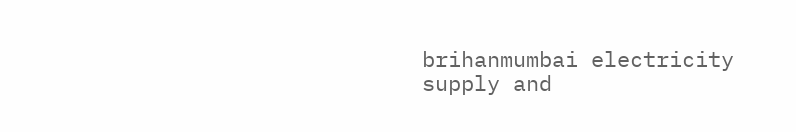brihanmumbai electricity supply and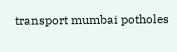transport mumbai potholes